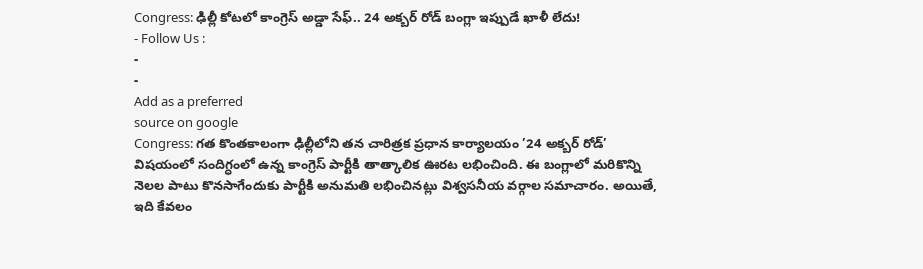Congress: ఢిల్లీ కోటలో కాంగ్రెస్ అడ్డా సేఫ్.. 24 అక్బర్ రోడ్ బంగ్లా ఇప్పుడే ఖాళీ లేదు!
- Follow Us :
-
-
Add as a preferred
source on google
Congress: గత కొంతకాలంగా ఢిల్లీలోని తన చారిత్రక ప్రధాన కార్యాలయం ’24 అక్బర్ రోడ్’ విషయంలో సందిగ్ధంలో ఉన్న కాంగ్రెస్ పార్టీకి తాత్కాలిక ఊరట లభించింది. ఈ బంగ్లాలో మరికొన్ని నెలల పాటు కొనసాగేందుకు పార్టీకి అనుమతి లభించినట్లు విశ్వసనీయ వర్గాల సమాచారం. అయితే, ఇది కేవలం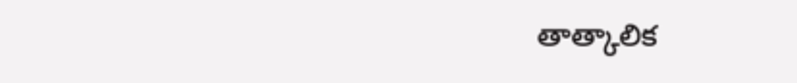తాత్కాలిక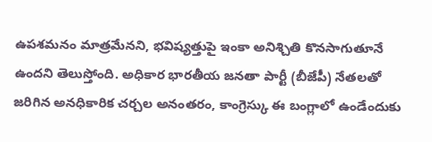ఉపశమనం మాత్రమేనని, భవిష్యత్తుపై ఇంకా అనిశ్చితి కొనసాగుతూనే ఉందని తెలుస్తోంది. అధికార భారతీయ జనతా పార్టీ (బీజేపీ) నేతలతో జరిగిన అనధికారిక చర్చల అనంతరం, కాంగ్రెస్కు ఈ బంగ్లాలో ఉండేందుకు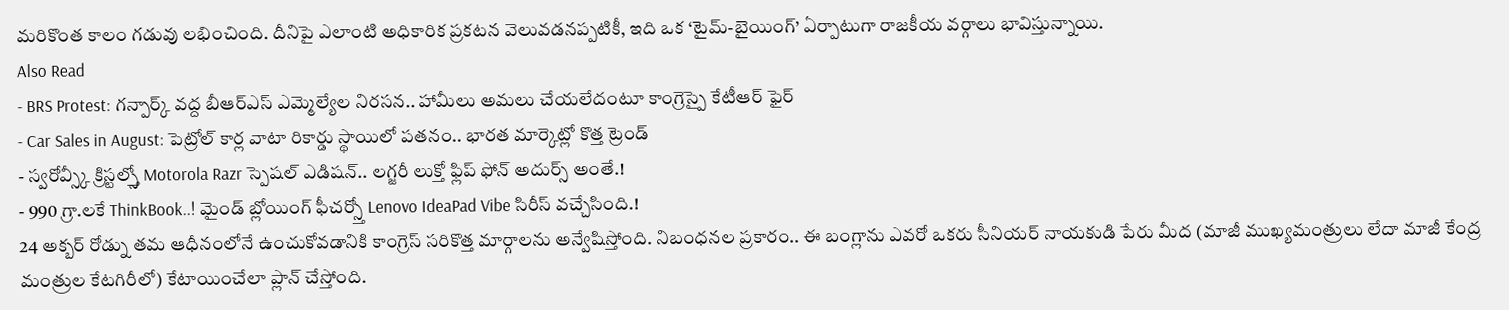మరికొంత కాలం గడువు లభించింది. దీనిపై ఎలాంటి అధికారిక ప్రకటన వెలువడనప్పటికీ, ఇది ఒక ‘టైమ్-బైయింగ్’ ఏర్పాటుగా రాజకీయ వర్గాలు భావిస్తున్నాయి.
Also Read
- BRS Protest: గన్పార్క్ వద్ద బీఆర్ఎస్ ఎమ్మెల్యేల నిరసన.. హామీలు అమలు చేయలేదంటూ కాంగ్రెస్పై కేటీఆర్ ఫైర్
- Car Sales in August: పెట్రోల్ కార్ల వాటా రికార్డు స్థాయిలో పతనం.. భారత మార్కెట్లో కొత్త ట్రెండ్
- స్వరోవ్స్కీ క్రిస్టల్స్తో Motorola Razr స్పెషల్ ఎడిషన్.. లగ్జరీ లుక్తో ఫ్లిప్ ఫోన్ అదుర్స్ అంతే.!
- 990 గ్రా.లకే ThinkBook..! మైండ్ బ్లోయింగ్ ఫీచర్స్తో Lenovo IdeaPad Vibe సిరీస్ వచ్చేసింది.!
24 అక్బర్ రోడ్ను తమ ఆధీనంలోనే ఉంచుకోవడానికి కాంగ్రెస్ సరికొత్త మార్గాలను అన్వేషిస్తోంది. నిబంధనల ప్రకారం.. ఈ బంగ్లాను ఎవరో ఒకరు సీనియర్ నాయకుడి పేరు మీద (మాజీ ముఖ్యమంత్రులు లేదా మాజీ కేంద్ర మంత్రుల కేటగిరీలో) కేటాయించేలా ప్లాన్ చేస్తోంది.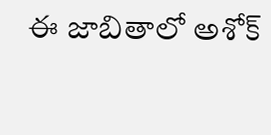ఈ జాబితాలో అశోక్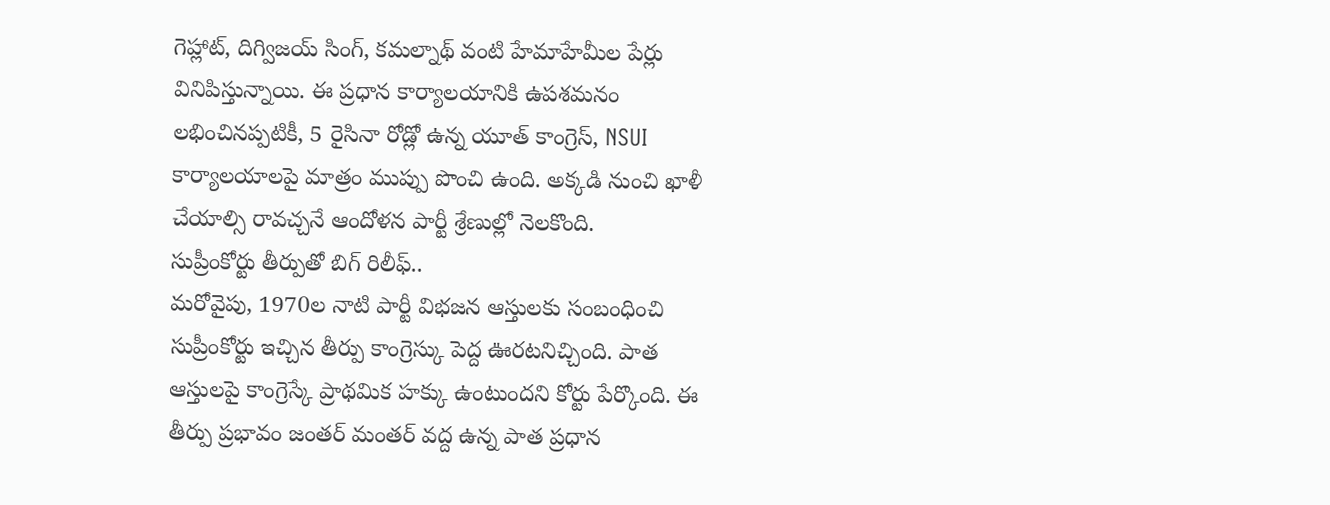గెహ్లాట్, దిగ్విజయ్ సింగ్, కమల్నాథ్ వంటి హేమాహేమీల పేర్లు వినిపిస్తున్నాయి. ఈ ప్రధాన కార్యాలయానికి ఉపశమనం లభించినప్పటికీ, 5 రైసినా రోడ్లో ఉన్న యూత్ కాంగ్రెస్, NSUI కార్యాలయాలపై మాత్రం ముప్పు పొంచి ఉంది. అక్కడి నుంచి ఖాళీ చేయాల్సి రావచ్చనే ఆందోళన పార్టీ శ్రేణుల్లో నెలకొంది.
సుప్రీంకోర్టు తీర్పుతో బిగ్ రిలీఫ్..
మరోవైపు, 1970ల నాటి పార్టీ విభజన ఆస్తులకు సంబంధించి సుప్రీంకోర్టు ఇచ్చిన తీర్పు కాంగ్రెస్కు పెద్ద ఊరటనిచ్చింది. పాత ఆస్తులపై కాంగ్రెస్కే ప్రాథమిక హక్కు ఉంటుందని కోర్టు పేర్కొంది. ఈ తీర్పు ప్రభావం జంతర్ మంతర్ వద్ద ఉన్న పాత ప్రధాన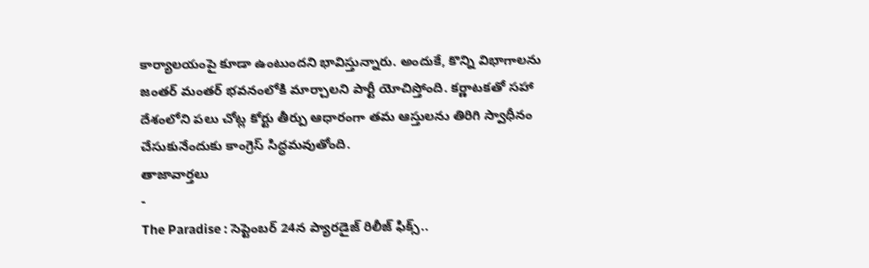కార్యాలయంపై కూడా ఉంటుందని భావిస్తున్నారు. అందుకే, కొన్ని విభాగాలను జంతర్ మంతర్ భవనంలోకి మార్చాలని పార్టీ యోచిస్తోంది. కర్ణాటకతో సహా దేశంలోని పలు చోట్ల కోర్టు తీర్పు ఆధారంగా తమ ఆస్తులను తిరిగి స్వాధీనం చేసుకునేందుకు కాంగ్రెస్ సిద్ధమవుతోంది.
తాజావార్తలు
-
The Paradise : సెప్టెంబర్ 24న ప్యారడైజ్ రిలీజ్ ఫిక్స్..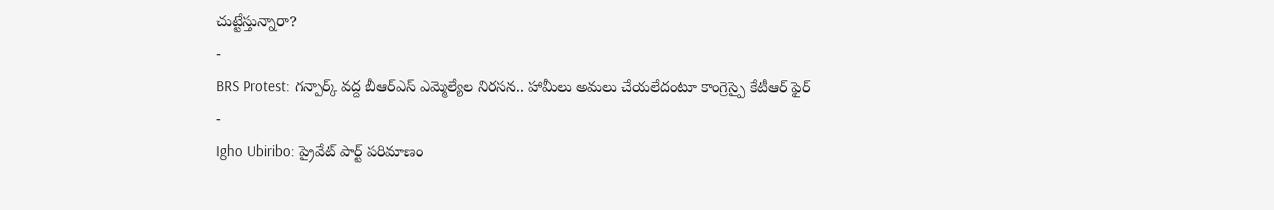చుట్టేస్తున్నారా?
-
BRS Protest: గన్పార్క్ వద్ద బీఆర్ఎస్ ఎమ్మెల్యేల నిరసన.. హామీలు అమలు చేయలేదంటూ కాంగ్రెస్పై కేటీఆర్ ఫైర్
-
Igho Ubiribo: ప్రైవేట్ పార్ట్ పరిమాణం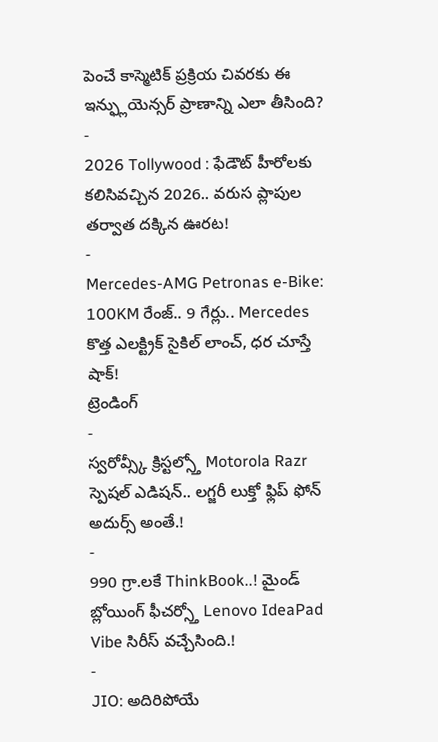పెంచే కాస్మెటిక్ ప్రక్రియ చివరకు ఈ ఇన్ఫ్లుయెన్సర్ ప్రాణాన్ని ఎలా తీసింది?
-
2026 Tollywood : ఫేడౌట్ హీరోలకు కలిసివచ్చిన 2026.. వరుస ప్లాపుల తర్వాత దక్కిన ఊరట!
-
Mercedes-AMG Petronas e-Bike: 100KM రేంజ్.. 9 గేర్లు.. Mercedes కొత్త ఎలక్ట్రిక్ సైకిల్ లాంచ్, ధర చూస్తే షాక్!
ట్రెండింగ్
-
స్వరోవ్స్కీ క్రిస్టల్స్తో Motorola Razr స్పెషల్ ఎడిషన్.. లగ్జరీ లుక్తో ఫ్లిప్ ఫోన్ అదుర్స్ అంతే.!
-
990 గ్రా.లకే ThinkBook..! మైండ్ బ్లోయింగ్ ఫీచర్స్తో Lenovo IdeaPad Vibe సిరీస్ వచ్చేసింది.!
-
JIO: అదిరిపోయే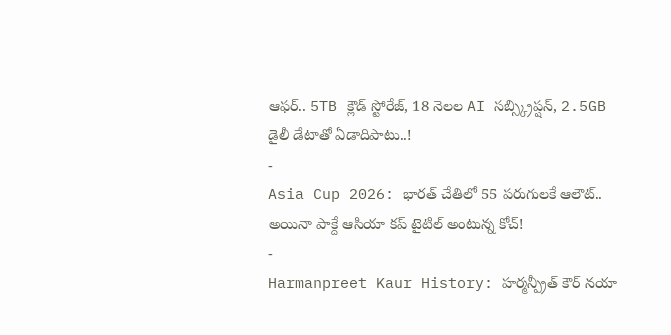ఆఫర్.. 5TB క్లౌడ్ స్టోరేజ్, 18 నెలల AI సబ్స్క్రిప్షన్, 2.5GB డైలీ డేటాతో ఏడాదిపాటు..!
-
Asia Cup 2026: భారత్ చేతిలో 55 పరుగులకే ఆలౌట్.. అయినా పాక్దే ఆసియా కప్ టైటిల్ అంటున్న కోచ్!
-
Harmanpreet Kaur History: హర్మన్ప్రీత్ కౌర్ నయా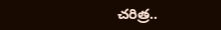చరిత్ర..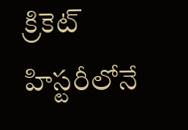క్రికెట్ హిస్టరీలోనే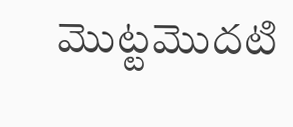మొట్టమొదటి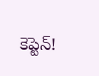కెప్టెన్!